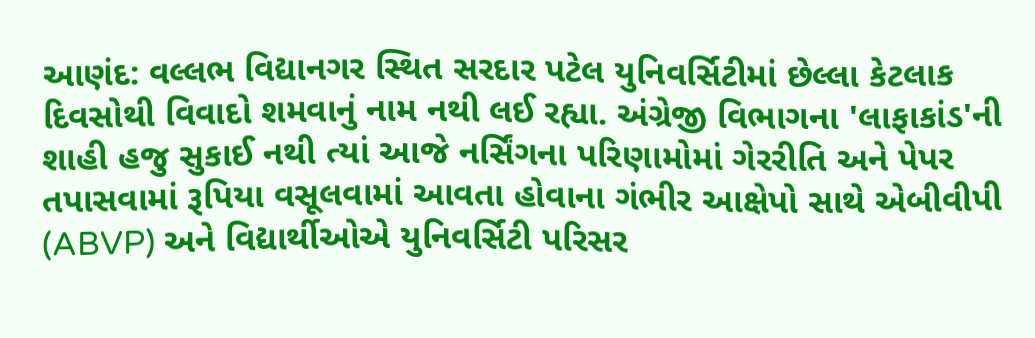આણંદ: વલ્લભ વિદ્યાનગર સ્થિત સરદાર પટેલ યુનિવર્સિટીમાં છેલ્લા કેટલાક દિવસોથી વિવાદો શમવાનું નામ નથી લઈ રહ્યા. અંગ્રેજી વિભાગના 'લાફાકાંડ'ની શાહી હજુ સુકાઈ નથી ત્યાં આજે નર્સિંગના પરિણામોમાં ગેરરીતિ અને પેપર તપાસવામાં રૂપિયા વસૂલવામાં આવતા હોવાના ગંભીર આક્ષેપો સાથે એબીવીપી (ABVP) અને વિદ્યાર્થીઓએ યુનિવર્સિટી પરિસર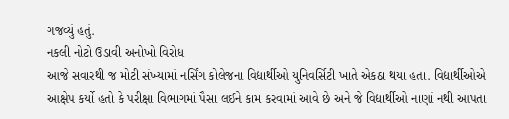ગજવ્યું હતું.
નકલી નોટો ઉડાવી અનોખો વિરોધ
આજે સવારથી જ મોટી સંખ્યામાં નર્સિંગ કોલેજના વિદ્યાર્થીઓ યુનિવર્સિટી ખાતે એકઠા થયા હતા. વિદ્યાર્થીઓએ આક્ષેપ કર્યો હતો કે પરીક્ષા વિભાગમાં પૈસા લઈને કામ કરવામાં આવે છે અને જે વિદ્યાર્થીઓ નાણાં નથી આપતા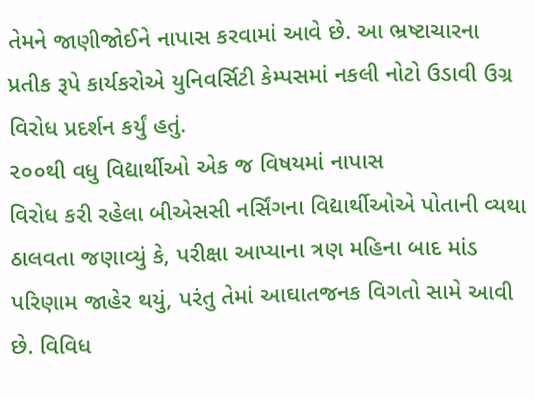તેમને જાણીજોઈને નાપાસ કરવામાં આવે છે. આ ભ્રષ્ટાચારના પ્રતીક રૂપે કાર્યકરોએ યુનિવર્સિટી કેમ્પસમાં નકલી નોટો ઉડાવી ઉગ્ર વિરોધ પ્રદર્શન કર્યું હતું.
૨૦૦થી વધુ વિદ્યાર્થીઓ એક જ વિષયમાં નાપાસ
વિરોધ કરી રહેલા બીએસસી નર્સિંગના વિદ્યાર્થીઓએ પોતાની વ્યથા ઠાલવતા જણાવ્યું કે, પરીક્ષા આપ્યાના ત્રણ મહિના બાદ માંડ પરિણામ જાહેર થયું, પરંતુ તેમાં આઘાતજનક વિગતો સામે આવી છે. વિવિધ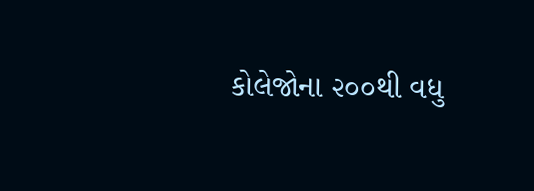કોલેજોના ૨૦૦થી વધુ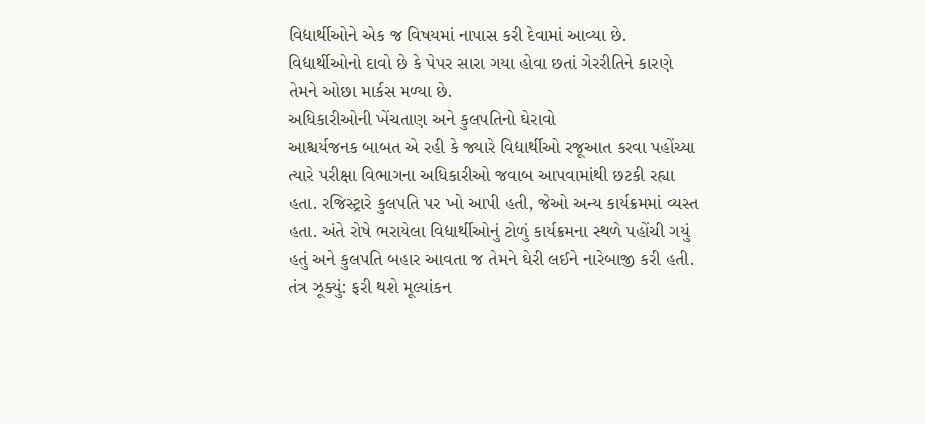વિદ્યાર્થીઓને એક જ વિષયમાં નાપાસ કરી દેવામાં આવ્યા છે. વિદ્યાર્થીઓનો દાવો છે કે પેપર સારા ગયા હોવા છતાં ગેરરીતિને કારણે તેમને ઓછા માર્કસ મળ્યા છે.
અધિકારીઓની ખેંચતાણ અને કુલપતિનો ઘેરાવો
આશ્ચર્યજનક બાબત એ રહી કે જ્યારે વિદ્યાર્થીઓ રજૂઆત કરવા પહોંચ્યા ત્યારે પરીક્ષા વિભાગના અધિકારીઓ જવાબ આપવામાંથી છટકી રહ્યા હતા. રજિસ્ટ્રારે કુલપતિ પર ખો આપી હતી, જેઓ અન્ય કાર્યક્રમમાં વ્યસ્ત હતા. અંતે રોષે ભરાયેલા વિદ્યાર્થીઓનું ટોળું કાર્યક્રમના સ્થળે પહોંચી ગયું હતું અને કુલપતિ બહાર આવતા જ તેમને ઘેરી લઈને નારેબાજી કરી હતી.
તંત્ર ઝૂક્યું: ફરી થશે મૂલ્યાંકન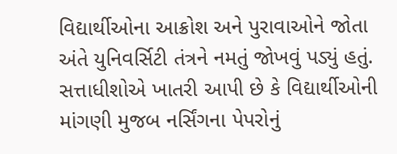વિદ્યાર્થીઓના આક્રોશ અને પુરાવાઓને જોતા અંતે યુનિવર્સિટી તંત્રને નમતું જોખવું પડ્યું હતું. સત્તાધીશોએ ખાતરી આપી છે કે વિદ્યાર્થીઓની માંગણી મુજબ નર્સિંગના પેપરોનું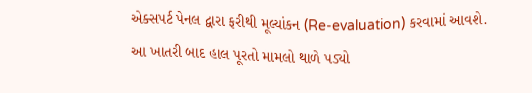એક્સપર્ટ પેનલ દ્વારા ફરીથી મૂલ્યાંકન (Re-evaluation) કરવામાં આવશે. આ ખાતરી બાદ હાલ પૂરતો મામલો થાળે પડ્યો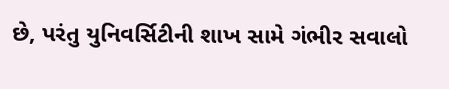છે, પરંતુ યુનિવર્સિટીની શાખ સામે ગંભીર સવાલો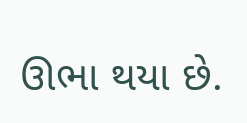ઊભા થયા છે.